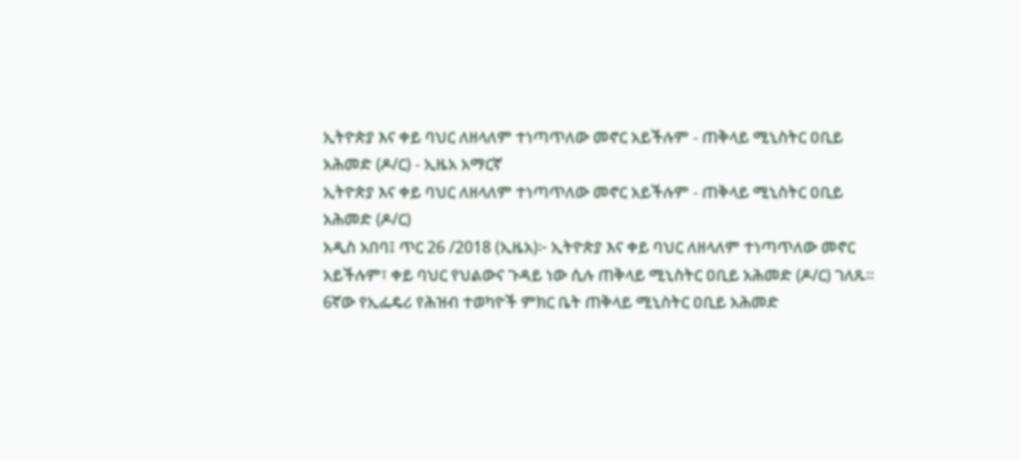ኢትዮጵያ እና ቀይ ባህር ለዘላለም ተነጣጥለው መኖር አይችሉም - ጠቅላይ ሚኒስትር ዐቢይ አሕመድ (ዶ/ር) - ኢዜአ አማርኛ
ኢትዮጵያ እና ቀይ ባህር ለዘላለም ተነጣጥለው መኖር አይችሉም - ጠቅላይ ሚኒስትር ዐቢይ አሕመድ (ዶ/ር)
አዲስ አበባ፤ ጥር 26 /2018 (ኢዜአ)፦ ኢትዮጵያ እና ቀይ ባህር ለዘላለም ተነጣጥለው መኖር አይችሉም፣ ቀይ ባህር የህልውና ጉዳይ ነው ሲሉ ጠቅላይ ሚኒስትር ዐቢይ አሕመድ (ዶ/ር) ገለጹ።
6ኛው የኢፌዴሪ የሕዝብ ተወካዮች ምክር ቤት ጠቅላይ ሚኒስትር ዐቢይ አሕመድ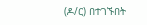(ዶ/ር) በተገኙበት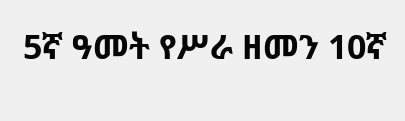5ኛ ዓመት የሥራ ዘመን 10ኛ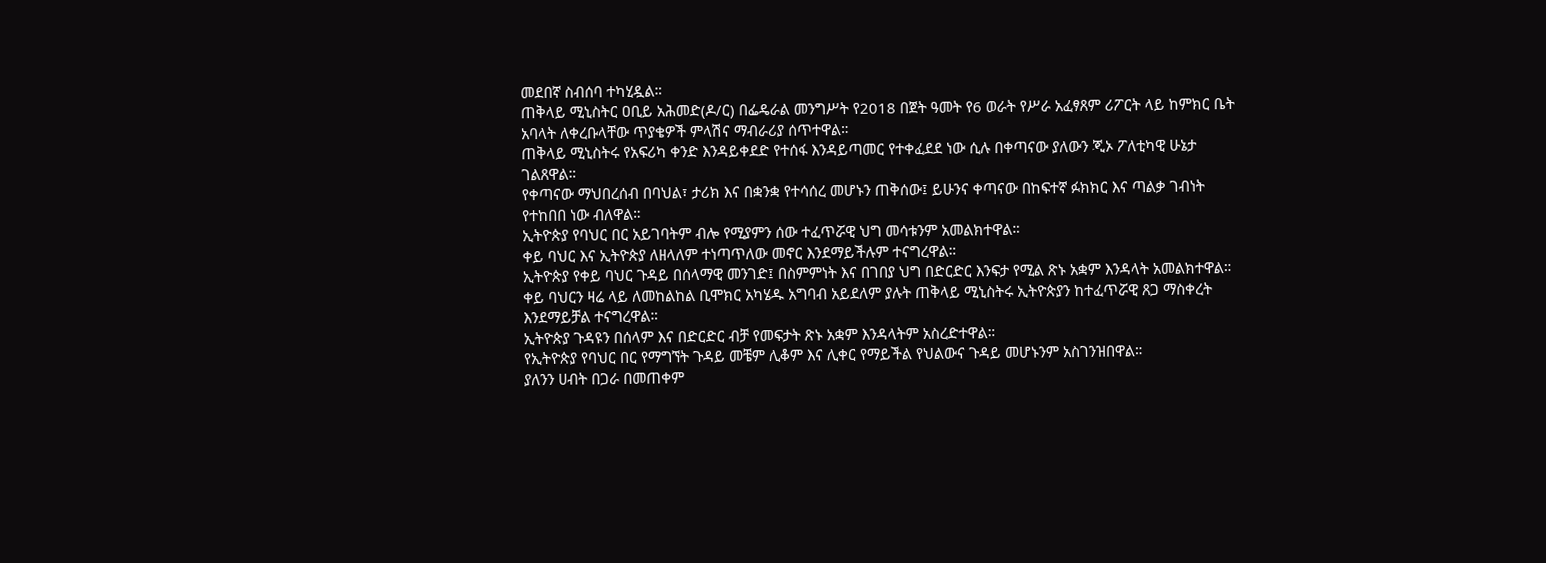መደበኛ ስብሰባ ተካሂዷል።
ጠቅላይ ሚኒስትር ዐቢይ አሕመድ(ዶ/ር) በፌዴራል መንግሥት የ2018 በጀት ዓመት የ6 ወራት የሥራ አፈፃጸም ሪፖርት ላይ ከምክር ቤት አባላት ለቀረቡላቸው ጥያቄዎች ምላሽና ማብራሪያ ሰጥተዋል።
ጠቅላይ ሚኒስትሩ የአፍሪካ ቀንድ እንዳይቀደድ የተሰፋ እንዳይጣመር የተቀፈደደ ነው ሲሉ በቀጣናው ያለውን ጂኦ ፖለቲካዊ ሁኔታ ገልጸዋል።
የቀጣናው ማህበረሰብ በባህል፣ ታሪክ እና በቋንቋ የተሳሰረ መሆኑን ጠቅሰው፤ ይሁንና ቀጣናው በከፍተኛ ፉክክር እና ጣልቃ ገብነት የተከበበ ነው ብለዋል።
ኢትዮጵያ የባህር በር አይገባትም ብሎ የሚያምን ሰው ተፈጥሯዊ ህግ መሳቱንም አመልክተዋል።
ቀይ ባህር እና ኢትዮጵያ ለዘላለም ተነጣጥለው መኖር እንደማይችሉም ተናግረዋል።
ኢትዮጵያ የቀይ ባህር ጉዳይ በሰላማዊ መንገድ፤ በስምምነት እና በገበያ ህግ በድርድር እንፍታ የሚል ጽኑ አቋም እንዳላት አመልክተዋል።
ቀይ ባህርን ዛሬ ላይ ለመከልከል ቢሞክር አካሄዱ አግባብ አይደለም ያሉት ጠቅላይ ሚኒስትሩ ኢትዮጵያን ከተፈጥሯዊ ጸጋ ማስቀረት እንደማይቻል ተናግረዋል።
ኢትዮጵያ ጉዳዩን በሰላም እና በድርድር ብቻ የመፍታት ጽኑ አቋም እንዳላትም አስረድተዋል።
የኢትዮጵያ የባህር በር የማግኘት ጉዳይ መቼም ሊቆም እና ሊቀር የማይችል የህልውና ጉዳይ መሆኑንም አስገንዝበዋል።
ያለንን ሀብት በጋራ በመጠቀም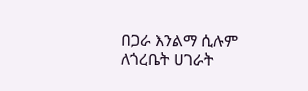በጋራ እንልማ ሲሉም ለጎረቤት ሀገራት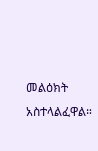መልዕክት አስተላልፈዋል።